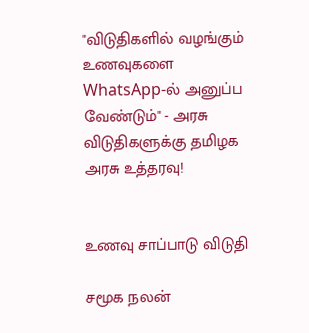"விடுதிகளில் வழங்கும் உணவுகளை WhatsApp-ல் அனுப்ப வேண்டும்" - அரசு விடுதிகளுக்கு தமிழக அரசு உத்தரவு!


உணவு சாப்பாடு விடுதி

சமூக நலன்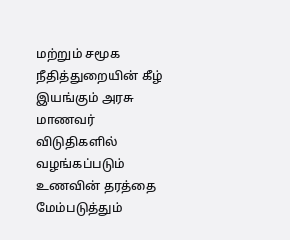மற்றும் சமூக நீதித்துறையின் கீழ் இயங்கும் அரசு மாணவர் விடுதிகளில் வழங்கப்படும் உணவின் தரத்தை மேம்படுத்தும்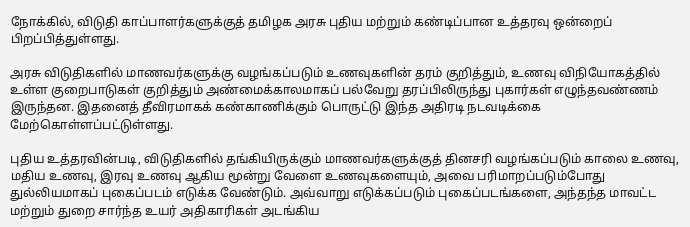நோக்கில், விடுதி காப்பாளர்களுக்குத் தமிழக அரசு புதிய மற்றும் கண்டிப்பான உத்தரவு ஒன்றைப் பிறப்பித்துள்ளது.

அரசு விடுதிகளில் மாணவர்களுக்கு வழங்கப்படும் உணவுகளின் தரம் குறித்தும், உணவு விநியோகத்தில் உள்ள குறைபாடுகள் குறித்தும் அண்மைக்காலமாகப் பல்வேறு தரப்பிலிருந்து புகார்கள் எழுந்தவண்ணம் இருந்தன. இதனைத் தீவிரமாகக் கண்காணிக்கும் பொருட்டு இந்த அதிரடி நடவடிக்கை மேற்கொள்ளப்பட்டுள்ளது.

புதிய உத்தரவின்படி, விடுதிகளில் தங்கியிருக்கும் மாணவர்களுக்குத் தினசரி வழங்கப்படும் காலை உணவு, மதிய உணவு, இரவு உணவு ஆகிய மூன்று வேளை உணவுகளையும், அவை பரிமாறப்படும்போது துல்லியமாகப் புகைப்படம் எடுக்க வேண்டும். அவ்வாறு எடுக்கப்படும் புகைப்படங்களை, அந்தந்த மாவட்ட மற்றும் துறை சார்ந்த உயர் அதிகாரிகள் அடங்கிய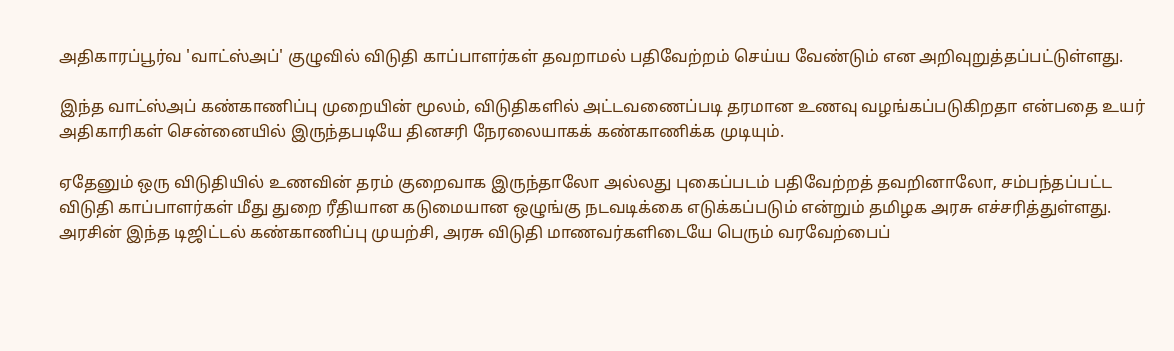அதிகாரப்பூர்வ 'வாட்ஸ்அப்' குழுவில் விடுதி காப்பாளர்கள் தவறாமல் பதிவேற்றம் செய்ய வேண்டும் என அறிவுறுத்தப்பட்டுள்ளது.

இந்த வாட்ஸ்அப் கண்காணிப்பு முறையின் மூலம், விடுதிகளில் அட்டவணைப்படி தரமான உணவு வழங்கப்படுகிறதா என்பதை உயர் அதிகாரிகள் சென்னையில் இருந்தபடியே தினசரி நேரலையாகக் கண்காணிக்க முடியும்.

ஏதேனும் ஒரு விடுதியில் உணவின் தரம் குறைவாக இருந்தாலோ அல்லது புகைப்படம் பதிவேற்றத் தவறினாலோ, சம்பந்தப்பட்ட விடுதி காப்பாளர்கள் மீது துறை ரீதியான கடுமையான ஒழுங்கு நடவடிக்கை எடுக்கப்படும் என்றும் தமிழக அரசு எச்சரித்துள்ளது. அரசின் இந்த டிஜிட்டல் கண்காணிப்பு முயற்சி, அரசு விடுதி மாணவர்களிடையே பெரும் வரவேற்பைப்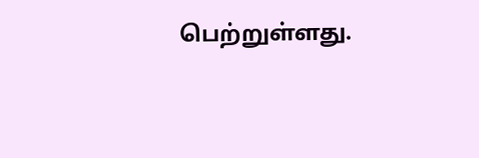பெற்றுள்ளது.